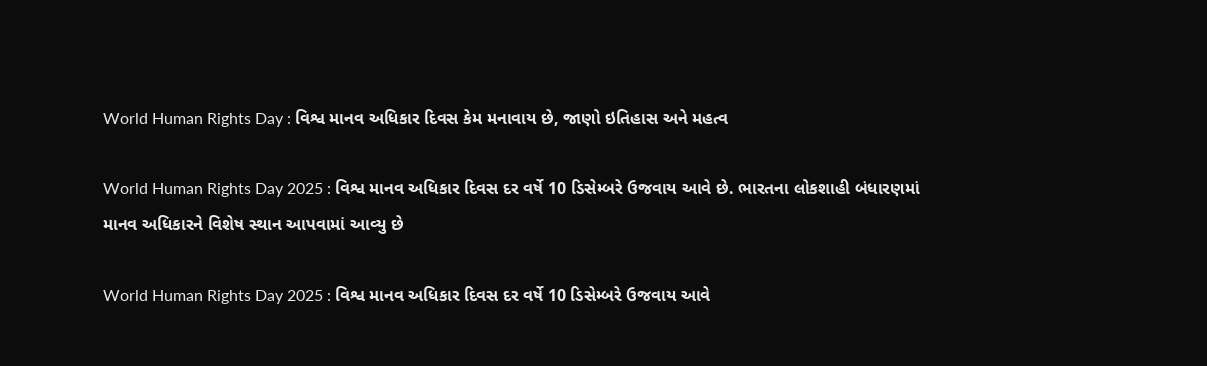World Human Rights Day : વિશ્વ માનવ અધિકાર દિવસ કેમ મનાવાય છે, જાણો ઇતિહાસ અને મહત્વ

World Human Rights Day 2025 : વિશ્વ માનવ અધિકાર દિવસ દર વર્ષે 10 ડિસેમ્બરે ઉજવાય આવે છે. ભારતના લોકશાહી બંધારણમાં માનવ અધિકારને વિશેષ સ્થાન આપવામાં આવ્યુ છે

World Human Rights Day 2025 : વિશ્વ માનવ અધિકાર દિવસ દર વર્ષે 10 ડિસેમ્બરે ઉજવાય આવે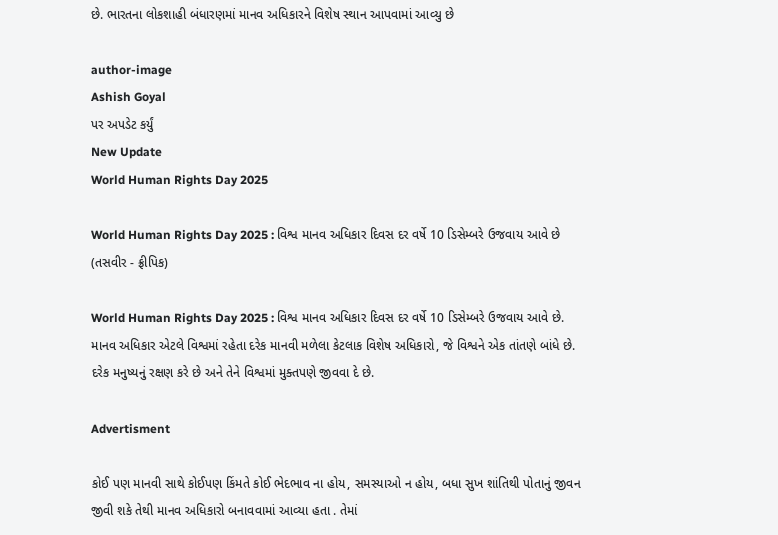છે. ભારતના લોકશાહી બંધારણમાં માનવ અધિકારને વિશેષ સ્થાન આપવામાં આવ્યુ છે

author-image
Ashish Goyal
પર અપડેટ કર્યું
New Update
World Human Rights Day 2025

World Human Rights Day 2025 : વિશ્વ માનવ અધિકાર દિવસ દર વર્ષે 10 ડિસેમ્બરે ઉજવાય આવે છે (તસવીર - ફ્રીપિક)

World Human Rights Day 2025 : વિશ્વ માનવ અધિકાર દિવસ દર વર્ષે 10 ડિસેમ્બરે ઉજવાય આવે છે. માનવ અધિકાર એટલે વિશ્વમાં રહેતા દરેક માનવી મળેલા કેટલાક વિશેષ અધિકારો, જે વિશ્વને એક તાંતણે બાંધે છે. દરેક મનુષ્યનું રક્ષણ કરે છે અને તેને વિશ્વમાં મુક્તપણે જીવવા દે છે.

Advertisment

કોઈ પણ માનવી સાથે કોઈપણ કિંમતે કોઈ ભેદભાવ ના હોય, સમસ્યાઓ ન હોય, બધા સુખ શાંતિથી પોતાનું જીવન જીવી શકે તેથી માનવ અધિકારો બનાવવામાં આવ્યા હતા . તેમાં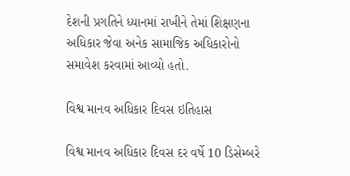દેશની પ્રગતિને ધ્યાનમાં રાખીને તેમાં શિક્ષણના અધિકાર જેવા અનેક સામાજિક અધિકારોનો સમાવેશ કરવામાં આવ્યો હતો.

વિશ્વ માનવ અધિકાર દિવસ ઇતિહાસ

વિશ્વ માનવ અધિકાર દિવસ દર વર્ષે 10 ડિસેમ્બરે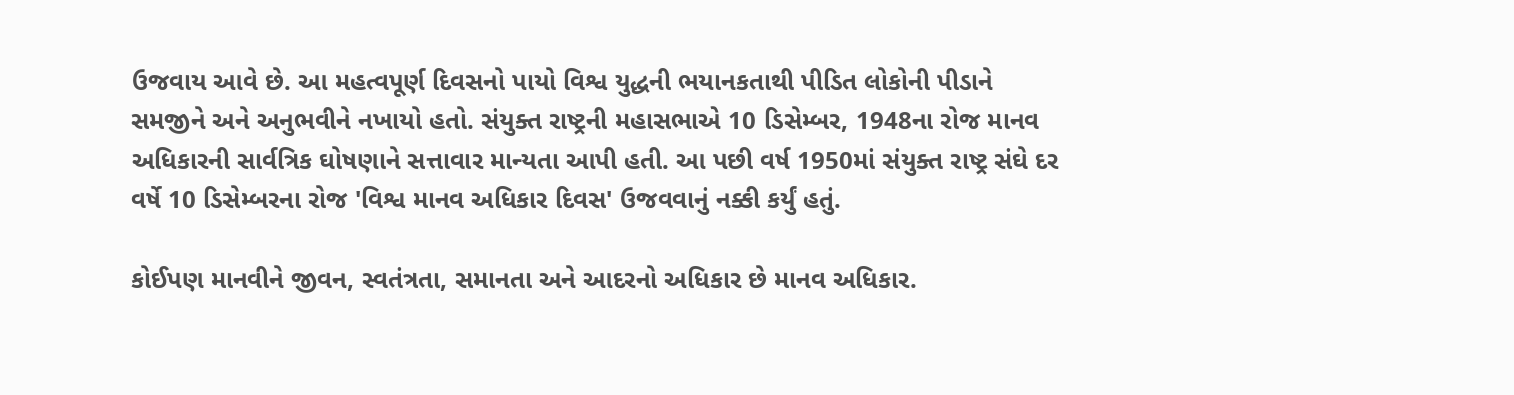ઉજવાય આવે છે. આ મહત્વપૂર્ણ દિવસનો પાયો વિશ્વ યુદ્ધની ભયાનકતાથી પીડિત લોકોની પીડાને સમજીને અને અનુભવીને નખાયો હતો. સંયુક્ત રાષ્ટ્રની મહાસભાએ 10 ડિસેમ્બર, 1948ના રોજ માનવ અધિકારની સાર્વત્રિક ઘોષણાને સત્તાવાર માન્યતા આપી હતી. આ પછી વર્ષ 1950માં સંયુક્ત રાષ્ટ્ર સંઘે દર વર્ષે 10 ડિસેમ્બરના રોજ 'વિશ્વ માનવ અધિકાર દિવસ' ઉજવવાનું નક્કી કર્યું હતું.

કોઈપણ માનવીને જીવન, સ્વતંત્રતા, સમાનતા અને આદરનો અધિકાર છે માનવ અધિકાર.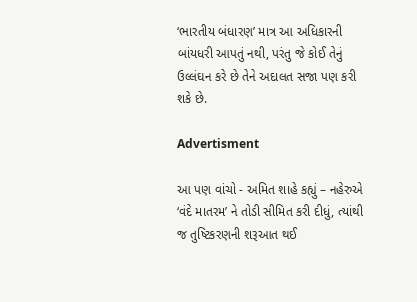‘ભારતીય બંધારણ’ માત્ર આ અધિકારની બાંયધરી આપતું નથી, પરંતુ જે કોઈ તેનું ઉલ્લંઘન કરે છે તેને અદાલત સજા પણ કરી શકે છે.

Advertisment

આ પણ વાંચો - અમિત શાહે કહ્યું – નહેરુએ ‘વંદે માતરમ’ ને તોડી સીમિત કરી દીધું, ત્યાંથી જ તુષ્ટિકરણની શરૂઆત થઈ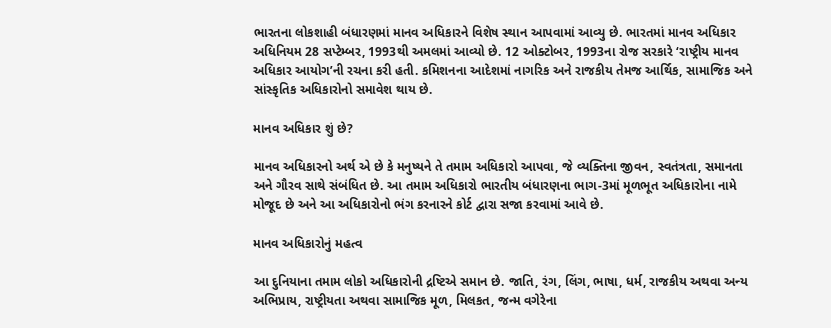ભારતના લોકશાહી બંધારણમાં માનવ અધિકારને વિશેષ સ્થાન આપવામાં આવ્યુ છે. ભારતમાં માનવ અધિકાર અધિનિયમ 28 સપ્ટેમ્બર, 1993થી અમલમાં આવ્યો છે. 12 ઓક્ટોબર, 1993ના રોજ સરકારે ‘રાષ્ટ્રીય માનવ અધિકાર આયોગ’ની રચના કરી હતી. કમિશનના આદેશમાં નાગરિક અને રાજકીય તેમજ આર્થિક, સામાજિક અને સાંસ્કૃતિક અધિકારોનો સમાવેશ થાય છે.

માનવ અધિકાર શું છે?

માનવ અધિકારનો અર્થ એ છે કે મનુષ્યને તે તમામ અધિકારો આપવા, જે વ્યક્તિના જીવન, સ્વતંત્રતા, સમાનતા અને ગૌરવ સાથે સંબંધિત છે. આ તમામ અધિકારો ભારતીય બંધારણના ભાગ-3માં મૂળભૂત અધિકારોના નામે મોજૂદ છે અને આ અધિકારોનો ભંગ કરનારને કોર્ટ દ્વારા સજા કરવામાં આવે છે.

માનવ અધિકારોનું મહત્વ

આ દુનિયાના તમામ લોકો અધિકારોની દ્રષ્ટિએ સમાન છે. જાતિ, રંગ, લિંગ, ભાષા, ધર્મ, રાજકીય અથવા અન્ય અભિપ્રાય, રાષ્ટ્રીયતા અથવા સામાજિક મૂળ, મિલકત, જન્મ વગેરેના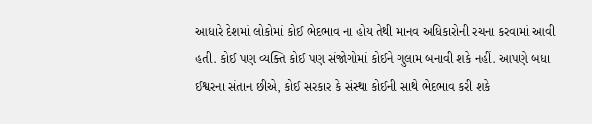આધારે દેશમાં લોકોમાં કોઈ ભેદભાવ ના હોય તેથી માનવ અધિકારોની રચના કરવામાં આવી હતી. કોઈ પણ વ્યક્તિ કોઈ પણ સંજોગોમાં કોઈને ગુલામ બનાવી શકે નહીં. આપણે બધા ઈશ્વરના સંતાન છીએ, કોઈ સરકાર કે સંસ્થા કોઈની સાથે ભેદભાવ કરી શકે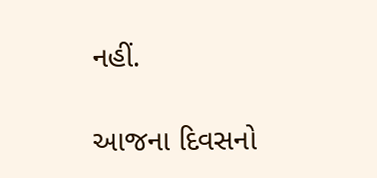નહીં.

આજના દિવસનો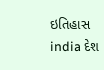ઇતિહાસ india દેશ